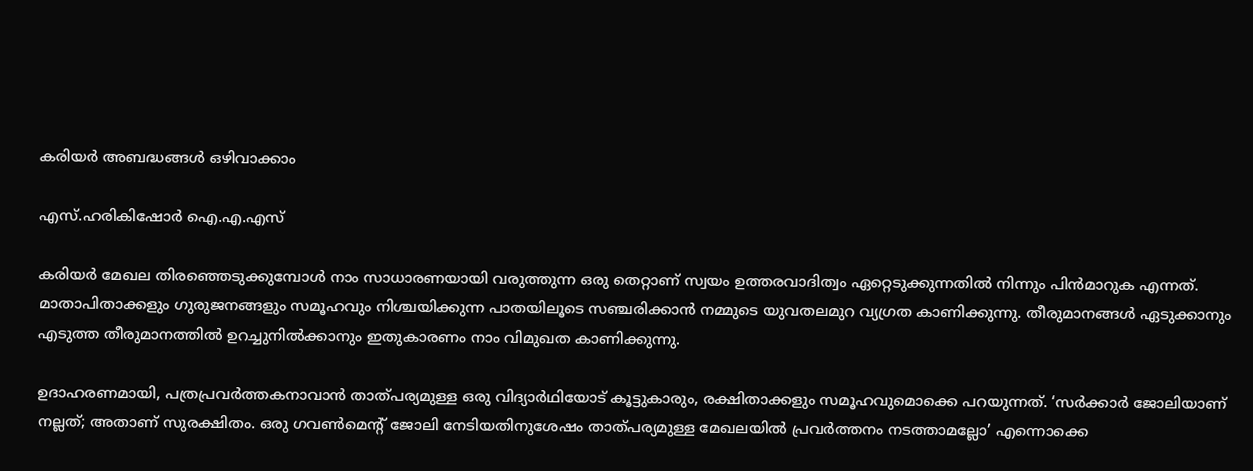കരിയര്‍ അബദ്ധങ്ങള്‍ ഒഴിവാക്കാം

എസ്.ഹരികിഷോര്‍ ഐ.എ.എസ്‌

കരിയര്‍ മേഖല തിരഞ്ഞെടുക്കുമ്പോള്‍ നാം സാധാരണയായി വരുത്തുന്ന ഒരു തെറ്റാണ് സ്വയം ഉത്തരവാദിത്വം ഏറ്റെടുക്കുന്നതില്‍ നിന്നും പിന്‍മാറുക എന്നത്. മാതാപിതാക്കളും ഗുരുജനങ്ങളും സമൂഹവും നിശ്ചയിക്കുന്ന പാതയിലൂടെ സഞ്ചരിക്കാന്‍ നമ്മുടെ യുവതലമുറ വ്യഗ്രത കാണിക്കുന്നു. തീരുമാനങ്ങള്‍ ഏടുക്കാനും എടുത്ത തീരുമാനത്തില്‍ ഉറച്ചുനില്‍ക്കാനും ഇതുകാരണം നാം വിമുഖത കാണിക്കുന്നു.

ഉദാഹരണമായി, പത്രപ്രവര്‍ത്തകനാവാന്‍ താത്പര്യമുള്ള ഒരു വിദ്യാര്‍ഥിയോട് കൂട്ടുകാരും, രക്ഷിതാക്കളും സമൂഹവുമൊക്കെ പറയുന്നത്. ‘സര്‍ക്കാര്‍ ജോലിയാണ് നല്ലത്; അതാണ് സുരക്ഷിതം. ഒരു ഗവണ്‍മെന്റ് ജോലി നേടിയതിനുശേഷം താത്പര്യമുള്ള മേഖലയില്‍ പ്രവര്‍ത്തനം നടത്താമല്ലോ’ എന്നൊക്കെ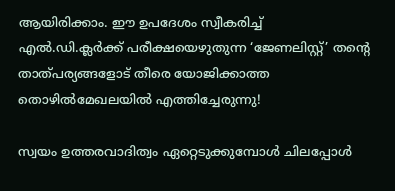ആയിരിക്കാം. ഈ ഉപദേശം സ്വീകരിച്ച് എല്‍.ഡി.ക്ലര്‍ക്ക് പരീക്ഷയെഴുതുന്ന ‘ജേണലിസ്റ്റ്’ തന്റെ താത്പര്യങ്ങളോട് തീരെ യോജിക്കാത്ത തൊഴില്‍മേഖലയില്‍ എത്തിച്ചേരുന്നു!

സ്വയം ഉത്തരവാദിത്വം ഏറ്റെടുക്കുമ്പോള്‍ ചിലപ്പോള്‍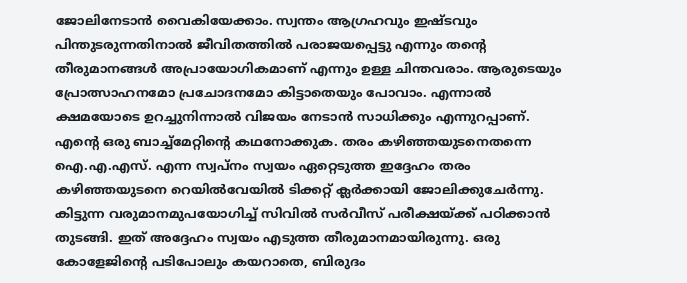ജോലിനേടാന്‍ വൈകിയേക്കാം. സ്വന്തം ആഗ്രഹവും ഇഷ്ടവും പിന്തുടരുന്നതിനാല്‍ ജീവിതത്തില്‍ പരാജയപ്പെട്ടു എന്നും തന്റെ തീരുമാനങ്ങള്‍ അപ്രായോഗികമാണ് എന്നും ഉള്ള ചിന്തവരാം. ആരുടെയും പ്രോത്സാഹനമോ പ്രചോദനമോ കിട്ടാതെയും പോവാം. എന്നാല്‍ ക്ഷമയോടെ ഉറച്ചുനിന്നാല്‍ വിജയം നേടാന്‍ സാധിക്കും എന്നുറപ്പാണ്.
എന്റെ ഒരു ബാച്ച്‌മേറ്റിന്റെ കഥനോക്കുക. തരം കഴിഞ്ഞയുടനെതന്നെ ഐ.എ.എസ്. എന്ന സ്വപ്‌നം സ്വയം ഏറ്റെടുത്ത ഇദ്ദേഹം തരം കഴിഞ്ഞയുടനെ റെയില്‍വേയില്‍ ടിക്കറ്റ് ക്ലര്‍ക്കായി ജോലിക്കുചേര്‍ന്നു. കിട്ടുന്ന വരുമാനമുപയോഗിച്ച് സിവില്‍ സര്‍വീസ് പരീക്ഷയ്ക്ക് പഠിക്കാന്‍ തുടങ്ങി. ഇത് അദ്ദേഹം സ്വയം എടുത്ത തീരുമാനമായിരുന്നു. ഒരു കോളേജിന്റെ പടിപോലും കയറാതെ, ബിരുദം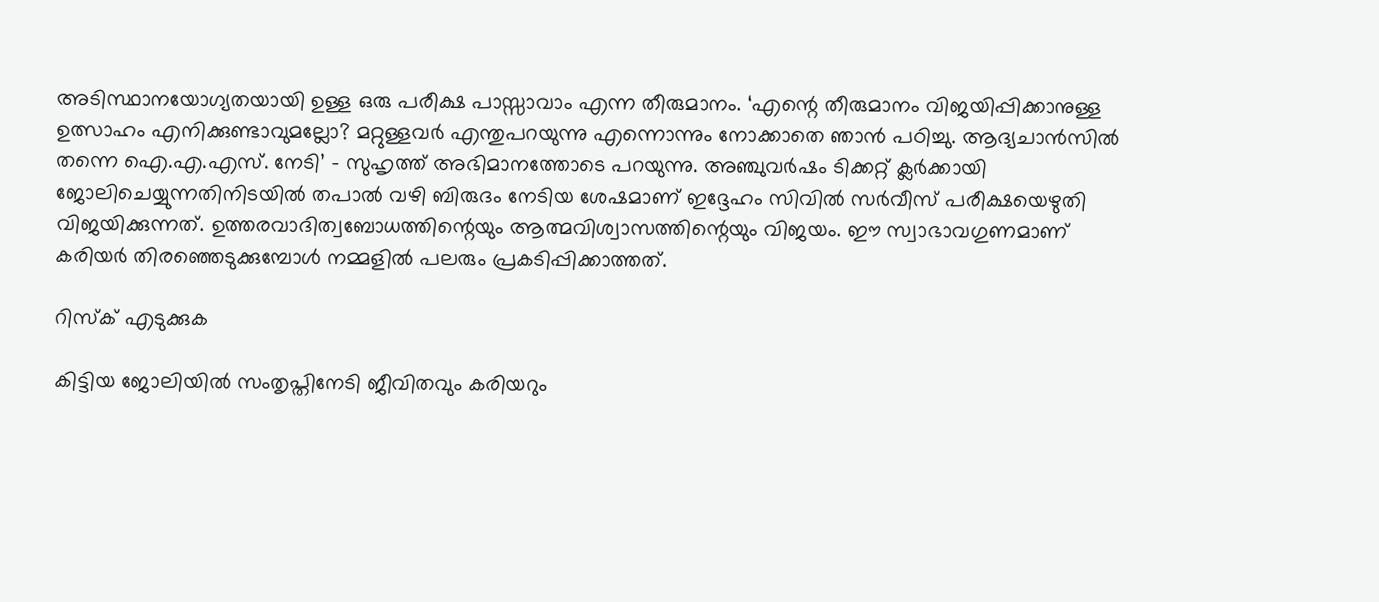അടിസ്ഥാനയോഗ്യതയായി ഉള്ള ഒരു പരീക്ഷ പാസ്സാവാം എന്ന തീരുമാനം. ‘എന്റെ തീരുമാനം വിജയിപ്പിക്കാനുള്ള ഉത്സാഹം എനിക്കുണ്ടാവുമല്ലോ? മറ്റുള്ളവര്‍ എന്തുപറയുന്നു എന്നൊന്നും നോക്കാതെ ഞാന്‍ പഠിച്ചു. ആദ്യചാന്‍സില്‍ തന്നെ ഐ.എ.എസ്. നേടി’ – സുഹൃത്ത് അഭിമാനത്തോടെ പറയുന്നു. അഞ്ചുവര്‍ഷം ടിക്കറ്റ് ക്ലര്‍ക്കായി ജോലിചെയ്യുന്നതിനിടയില്‍ തപാല്‍ വഴി ബിരുദം നേടിയ ശേഷമാണ് ഇദ്ദേഹം സിവില്‍ സര്‍വീസ് പരീക്ഷയെഴുതി വിജയിക്കുന്നത്. ഉത്തരവാദിത്വബോധത്തിന്റെയും ആത്മവിശ്വാസത്തിന്റെയും വിജയം. ഈ സ്വാഭാവഗുണമാണ് കരിയര്‍ തിരഞ്ഞെടുക്കുമ്പോള്‍ നമ്മളില്‍ പലരും പ്രകടിപ്പിക്കാത്തത്.

റിസ്‌ക് എടുക്കുക

കിട്ടിയ ജോലിയില്‍ സംതൃപ്തിനേടി ജീവിതവും കരിയറും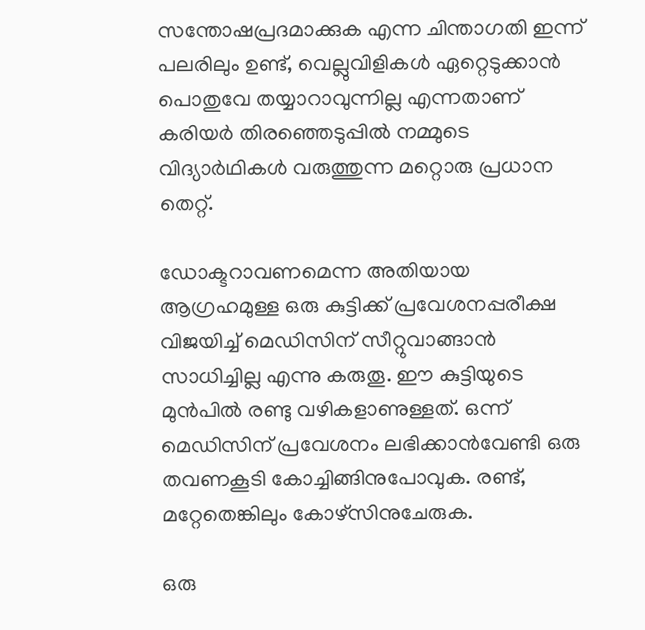സന്തോഷപ്രദമാക്കുക എന്ന ചിന്താഗതി ഇന്ന് പലരിലും ഉണ്ട്, വെല്ലുവിളികള്‍ ഏറ്റെടുക്കാന്‍ പൊതുവേ തയ്യാറാവുന്നില്ല എന്നതാണ് കരിയര്‍ തിരഞ്ഞെടുപ്പില്‍ നമ്മുടെ വിദ്യാര്‍ഥികള്‍ വരുത്തുന്ന മറ്റൊരു പ്രധാന തെറ്റ്.

ഡോക്ടറാവണമെന്ന അതിയായ ആഗ്രഹമുള്ള ഒരു കുട്ടിക്ക് പ്രവേശനപ്പരീക്ഷ വിജയിച്ച് മെഡിസിന് സീറ്റുവാങ്ങാന്‍ സാധിച്ചില്ല എന്നു കരുതൂ. ഈ കുട്ടിയുടെ മുന്‍പില്‍ രണ്ടു വഴികളാണുള്ളത്. ഒന്ന് മെഡിസിന് പ്രവേശനം ലഭിക്കാന്‍വേണ്ടി ഒരു തവണകൂടി കോച്ചിങ്ങിനുപോവുക. രണ്ട്, മറ്റേതെങ്കിലും കോഴ്‌സിനുചേരുക.

ഒരു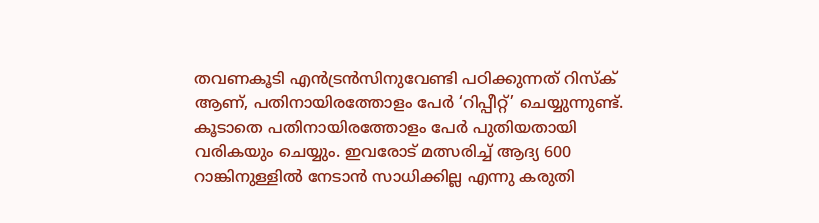തവണകൂടി എന്‍ട്രന്‍സിനുവേണ്ടി പഠിക്കുന്നത് റിസ്‌ക് ആണ്, പതിനായിരത്തോളം പേര്‍ ‘റിപ്പീറ്റ്’ ചെയ്യുന്നുണ്ട്. കൂടാതെ പതിനായിരത്തോളം പേര്‍ പുതിയതായി വരികയും ചെയ്യും. ഇവരോട് മത്സരിച്ച് ആദ്യ 600 റാങ്കിനുള്ളില്‍ നേടാന്‍ സാധിക്കില്ല എന്നു കരുതി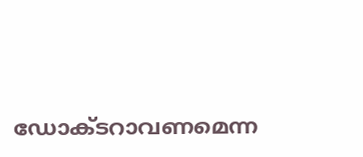ഡോക്ടറാവണമെന്ന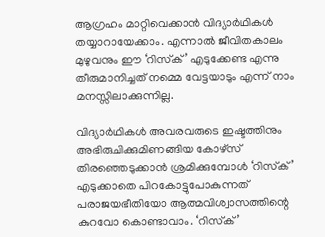ആഗ്രഹം മാറ്റിവെക്കാന്‍ വിദ്യാര്‍ഥികള്‍ തയ്യാറായേക്കാം. എന്നാല്‍ ജീവിതകാലം മുഴുവനും ഈ ‘റിസ്‌ക്’ എടുക്കേണ്ട എന്നു തീരുമാനിച്ചത് നമ്മെ വേട്ടയാടും എന്ന് നാം മനസ്സിലാക്കുന്നില്ല.

വിദ്യാര്‍ഥികള്‍ അവരവരുടെ ഇഷ്ടത്തിനും അഭിരുചിക്കുമിണങ്ങിയ കോഴ്‌സ് തിരഞ്ഞെടുക്കാന്‍ ശ്രമിക്കുമ്പോള്‍ ‘റിസ്‌ക്’ എടുക്കാതെ പിറകോട്ടുപോകുന്നത് പരാജയഭീതിയോ ആത്മവിശ്വാസത്തിന്റെ കുറവോ കൊണ്ടാവാം. ‘റിസ്‌ക്’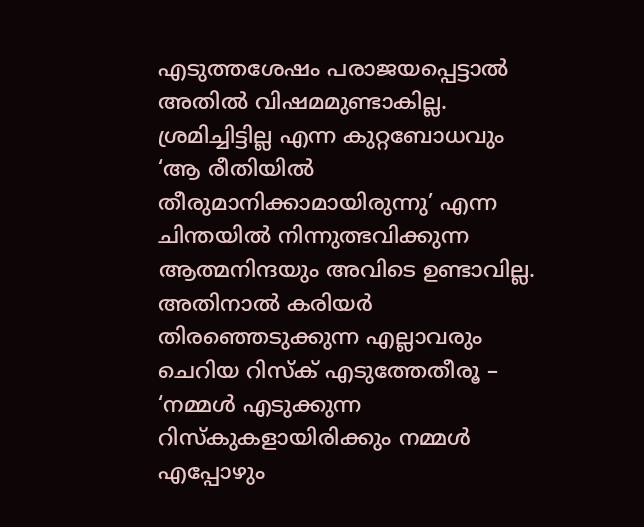എടുത്തശേഷം പരാജയപ്പെട്ടാല്‍ അതില്‍ വിഷമമുണ്ടാകില്ല. ശ്രമിച്ചിട്ടില്ല എന്ന കുറ്റബോധവും ‘ആ രീതിയില്‍ തീരുമാനിക്കാമായിരുന്നു’ എന്ന ചിന്തയില്‍ നിന്നുത്ഭവിക്കുന്ന ആത്മനിന്ദയും അവിടെ ഉണ്ടാവില്ല. അതിനാല്‍ കരിയര്‍ തിരഞ്ഞെടുക്കുന്ന എല്ലാവരും ചെറിയ റിസ്‌ക് എടുത്തേതീരൂ – ‘നമ്മള്‍ എടുക്കുന്ന റിസ്‌കുകളായിരിക്കും നമ്മള്‍ എപ്പോഴും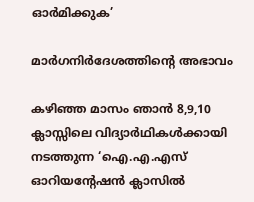ഓര്‍മിക്കുക’

മാര്‍ഗനിര്‍ദേശത്തിന്റെ അഭാവം

കഴിഞ്ഞ മാസം ഞാന്‍ 8,9,10 ക്ലാസ്സിലെ വിദ്യാര്‍ഥികള്‍ക്കായി നടത്തുന്ന ‘ഐ.എ.എസ് ഓറിയന്റേഷന്‍ ക്ലാസില്‍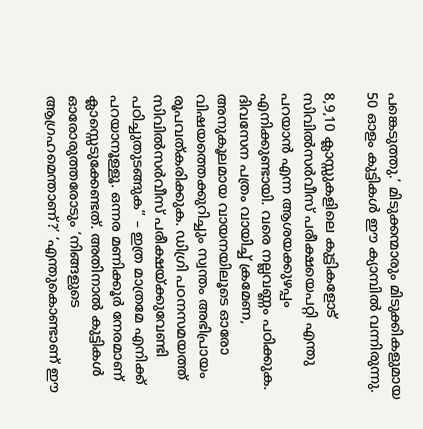പങ്കെടുത്തു.’ മിടുക്കന്മാരും മിടുക്കികളുമായ 50 ഓളം കുട്ടികള്‍ ഈ ക്യാമ്പില്‍ വന്നിരുന്നു.

8,9,10 ക്ലാസ്സുകളിലെ കുട്ടികളോട് സിവില്‍സര്‍വീസ് പരീക്ഷയെപറ്റി എന്തു പറയാന്‍ എന്ന ആശയക്കുഴപ്പം എനിക്കുണ്ടായി. വരെ നല്ലവണ്ണം പഠിക്കുക. ദിവസേന പത്രം വായിച്ച് ക്രമേണ, അനുകൂലമായ വായനയിലൂടെ ഓരോ വിഷയത്തെക്കുറിച്ചും സ്വന്തം അഭിപ്രായം രൂപവത്കരിക്കുക. ഡിഗ്രി പഠനസമയത്ത് സിവില്‍സര്‍വീസ് പരീക്ഷയ്ക്കുവേണ്ടി പഠിച്ചുതുടങ്ങുക” – ഇത്ര മാത്രമേ എനിക്ക് പറയാനൂള്ളൂ. ഒന്നര മണിക്കൂര്‍ നേരമാണ് ക്ലാസ്സെടുക്കേണ്ടത്. അതിനാല്‍ കുട്ടികള്‍ ഓരോരുത്തരോടും ‘നിങ്ങളുടെ ആഗ്രഹമെന്താണ്?’ ‘എന്തുകൊണ്ടാണ് ഈ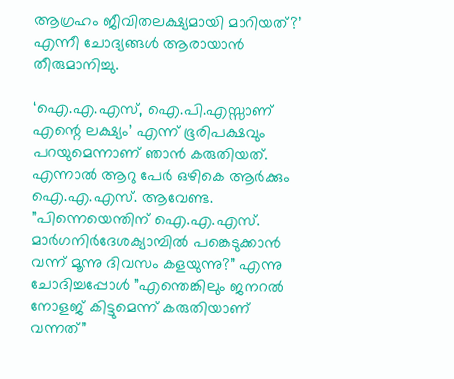ആഗ്രഹം ജീവിതലക്ഷ്യമായി മാറിയത്?’ എന്നീ ചോദ്യങ്ങള്‍ ആരായാന്‍ തീരുമാനിച്ചു.

‘ഐ.എ.എസ്, ഐ.പി.എസ്സാണ് എന്റെ ലക്ഷ്യം’ എന്ന് ഭൂരിപക്ഷവും പറയുമെന്നാണ് ഞാന്‍ കരുതിയത്. എന്നാല്‍ ആറു പേര്‍ ഒഴികെ ആര്‍ക്കും ഐ.എ.എസ്. ആവേണ്ട. ”പിന്നെയെന്തിന് ഐ.എ.എസ്. മാര്‍ഗനിര്‍ദേശക്യാമ്പില്‍ പങ്കെടുക്കാന്‍ വന്ന് മൂന്നു ദിവസം കളയുന്നു?” എന്നു ചോദിച്ചപ്പോള്‍ ”എന്തെങ്കിലും ജനറല്‍ നോളജ് കിട്ടുമെന്ന് കരുതിയാണ് വന്നത്”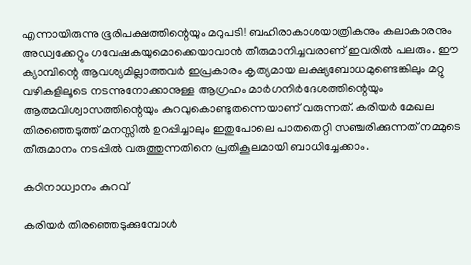എന്നായിരുന്നു ഭൂരിപക്ഷത്തിന്റെയും മറുപടി! ബഹിരാകാശയാത്രികനും കലാകാരനും അഡ്വക്കേറ്റും ഗവേഷകയുമൊക്കെയാവാന്‍ തീരുമാനിച്ചവരാണ് ഇവരില്‍ പലരും. ഈ ക്യാമ്പിന്റെ ആവശ്യമില്ലാത്തവര്‍ ഇപ്രകാരം കൃത്യമായ ലക്ഷ്യബോധമുണ്ടെങ്കിലും മറ്റു വഴികളിലൂടെ നടന്നുനോക്കാനുള്ള ആഗ്രഹം മാര്‍ഗനിര്‍ദേശത്തിന്റെയും ആത്മവിശ്വാസത്തിന്റെയും കുറവുകൊണ്ടുതന്നെയാണ് വരുന്നത്. കരിയര്‍ മേഖല തിരഞ്ഞെടുത്ത് മനസ്സില്‍ ഉറപ്പിച്ചാലും ഇതുപോലെ പാതതെറ്റി സഞ്ചരിക്കുന്നത് നമ്മുടെ തീരുമാനം നടപ്പില്‍ വരുത്തുന്നതിനെ പ്രതികൂലമായി ബാധിച്ചേക്കാം.

കഠിനാധ്വാനം കുറവ്

കരിയര്‍ തിരഞ്ഞെടുക്കുമ്പോള്‍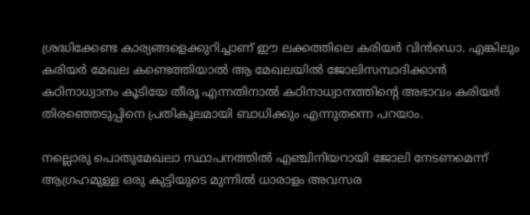ശ്രദ്ധിക്കേണ്ട കാര്യങ്ങളെക്കുറിച്ചാണ് ഈ ലക്കത്തിലെ കരിയര്‍ വിന്‍ഡൊ. എങ്കിലും കരിയര്‍ മേഖല കണ്ടെത്തിയാല്‍ ആ മേഖലയില്‍ ജോലിസമ്പാദിക്കാന്‍ കഠിനാധ്വാനം കൂടിയേ തീരൂ എന്നതിനാല്‍ കഠിനാധ്വാനത്തിന്റെ അഭാവം കരിയര്‍ തിരഞ്ഞെടുപ്പിനെ പ്രതികൂലമായി ബാധിക്കും എന്നുതന്നെ പറയാം.

നല്ലൊരു പൊതുമേഖലാ സ്ഥാപനത്തില്‍ എഞ്ചിനിയറായി ജോലി നേടണമെന്ന് ആഗ്രഹമുള്ള ഒരു കുട്ടിയുടെ മുന്നില്‍ ധാരാളം അവസര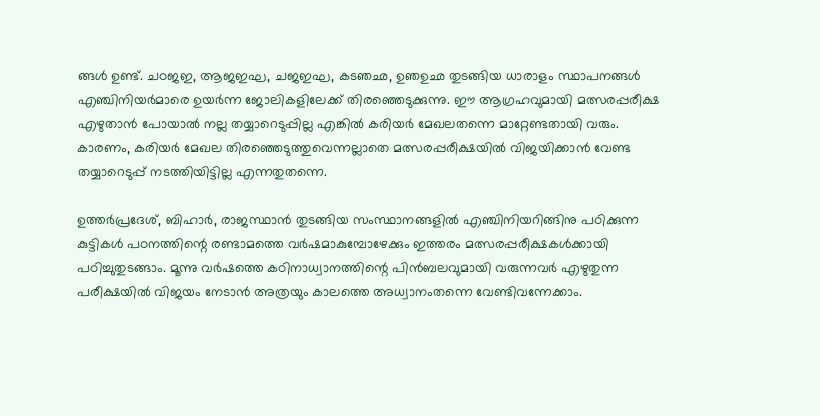ങ്ങള്‍ ഉണ്ട്. ചഠജഇ, ആജഇഘ, ചജഇഘ, കടഞഛ, ഉഞഉഛ തുടങ്ങിയ ധാരാളം സ്ഥാപനങ്ങള്‍ എഞ്ചിനിയര്‍മാരെ ഉയര്‍ന്ന ജോലികളിലേക്ക് തിരഞ്ഞെടുക്കുന്നു. ഈ ആഗ്രഹവുമായി മത്സരപ്പരീക്ഷ എഴുതാന്‍ പോയാല്‍ നല്ല തയ്യാറെടുപ്പില്ല എങ്കില്‍ കരിയര്‍ മേഖലതന്നെ മാറ്റേണ്ടതായി വരും. കാരണം, കരിയര്‍ മേഖല തിരഞ്ഞെടുത്തുവെന്നല്ലാതെ മത്സരപ്പരീക്ഷയില്‍ വിജയിക്കാന്‍ വേണ്ട തയ്യാറെടുപ്പ് നടത്തിയിട്ടില്ല എന്നതുതന്നെ.

ഉത്തര്‍പ്രദേശ്, ബിഹാര്‍, രാജസ്ഥാന്‍ തുടങ്ങിയ സംസ്ഥാനങ്ങളില്‍ എഞ്ചിനിയറിങ്ങിനു പഠിക്കുന്ന കുട്ടികള്‍ പഠനത്തിന്റെ രണ്ടാമത്തെ വര്‍ഷമാകുമ്പോഴേക്കും ഇത്തരം മത്സരപ്പരീക്ഷകള്‍ക്കായി പഠിച്ചുതുടങ്ങാം. മൂന്നു വര്‍ഷത്തെ കഠിനാധ്വാനത്തിന്റെ പിന്‍ബലവുമായി വരുന്നവര്‍ എഴുതുന്ന പരീക്ഷയില്‍ വിജയം നേടാന്‍ അത്രയും കാലത്തെ അധ്വാനംതന്നെ വേണ്ടിവന്നേക്കാം.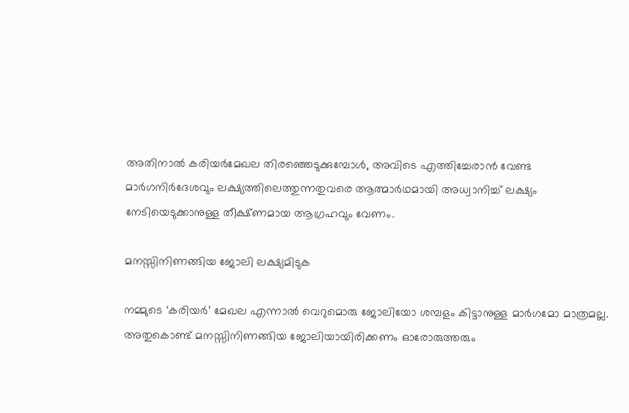അതിനാല്‍ കരിയര്‍മേഖല തിരഞ്ഞെടുക്കുമ്പോള്‍, അവിടെ എത്തിച്ചേരാന്‍ വേണ്ട മാര്‍ഗനിര്‍ദേശവും ലക്ഷ്യത്തിലെത്തുന്നതുവരെ ആത്മാര്‍ഥമായി അധ്വാനിച്ച് ലക്ഷ്യം നേടിയെടുക്കാനുള്ള തീക്ഷ്ണമായ ആഗ്രഹവും വേണം.

മനസ്സിനിണങ്ങിയ ജോലി ലക്ഷ്യമിടുക

നമ്മുടെ ‘കരിയര്‍’ മേഖല എന്നാല്‍ വെറുമൊരു ജോലിയോ ശമ്പളം കിട്ടാനുള്ള മാര്‍ഗമോ മാത്രമല്ല. അതുകൊണ്ട് മനസ്സിനിണങ്ങിയ ജോലിയായിരിക്കണം ഓരോരുത്തരും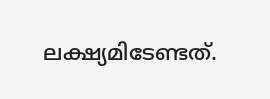ലക്ഷ്യമിടേണ്ടത്.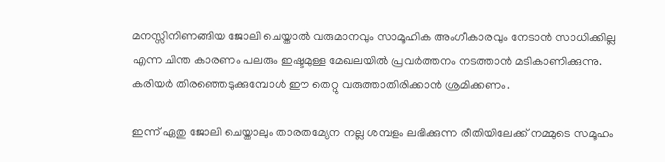മനസ്സിനിണങ്ങിയ ജോലി ചെയ്താല്‍ വരുമാനവും സാമൂഹിക അംഗീകാരവും നേടാന്‍ സാധിക്കില്ല എന്ന ചിന്ത കാരണം പലരും ഇഷ്ടമുള്ള മേഖലയില്‍ പ്രവര്‍ത്തനം നടത്താന്‍ മടികാണിക്കുന്നു. കരിയര്‍ തിരഞ്ഞെടുക്കുമ്പോള്‍ ഈ തെറ്റു വരുത്താതിരിക്കാന്‍ ശ്രമിക്കണം.

ഇന്ന് ഏതു ജോലി ചെയ്താലും താരതമ്യേന നല്ല ശമ്പളം ലഭിക്കുന്ന രീതിയിലേക്ക് നമ്മുടെ സമൂഹം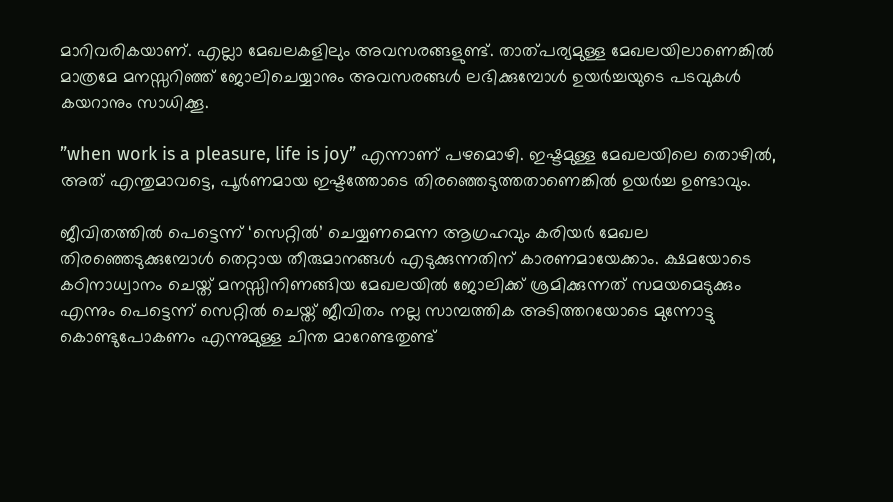മാറിവരികയാണ്. എല്ലാ മേഖലകളിലും അവസരങ്ങളുണ്ട്. താത്പര്യമുള്ള മേഖലയിലാണെങ്കില്‍ മാത്രമേ മനസ്സറിഞ്ഞ് ജോലിചെയ്യാനും അവസരങ്ങള്‍ ലഭിക്കുമ്പോള്‍ ഉയര്‍ച്ചയുടെ പടവുകള്‍ കയറാനും സാധിക്കൂ.

”when work is a pleasure, life is joy” എന്നാണ് പഴമൊഴി. ഇഷ്ടമുള്ള മേഖലയിലെ തൊഴില്‍, അത് എന്തുമാവട്ടെ, പൂര്‍ണമായ ഇഷ്ടത്തോടെ തിരഞ്ഞെടുത്തതാണെങ്കില്‍ ഉയര്‍ച്ച ഉണ്ടാവും.

ജീവിതത്തില്‍ പെട്ടെന്ന് ‘സെറ്റില്‍’ ചെയ്യണമെന്ന ആഗ്രഹവും കരിയര്‍ മേഖല തിരഞ്ഞെടുക്കുമ്പോള്‍ തെറ്റായ തീരുമാനങ്ങള്‍ എടുക്കുന്നതിന് കാരണമായേക്കാം. ക്ഷമയോടെ കഠിനാധ്വാനം ചെയ്ത് മനസ്സിനിണങ്ങിയ മേഖലയില്‍ ജോലിക്ക് ശ്രമിക്കുന്നത് സമയമെടുക്കും എന്നും പെട്ടെന്ന് സെറ്റില്‍ ചെയ്ത് ജീവിതം നല്ല സാമ്പത്തിക അടിത്തറയോടെ മുന്നോട്ടു കൊണ്ടുപോകണം എന്നുമുള്ള ചിന്ത മാറേണ്ടതുണ്ട്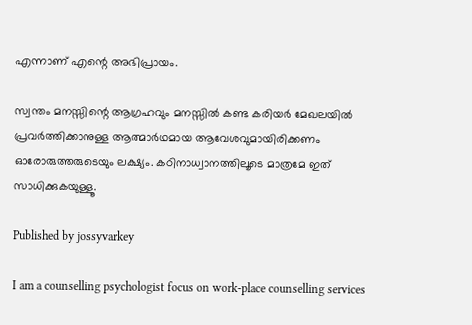എന്നാണ് എന്റെ അഭിപ്രായം.

സ്വന്തം മനസ്സിന്റെ ആഗ്രഹവും മനസ്സില്‍ കണ്ട കരിയര്‍ മേഖലയില്‍ പ്രവര്‍ത്തിക്കാനുള്ള ആത്മാര്‍ഥമായ ആവേശവുമായിരിക്കണം ഓരോരുത്തരുടെയും ലക്ഷ്യം. കഠിനാധ്വാനത്തിലൂടെ മാത്രമേ ഇത് സാധിക്കുകയുള്ളൂ.

Published by jossyvarkey

I am a counselling psychologist focus on work-place counselling services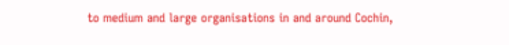to medium and large organisations in and around Cochin,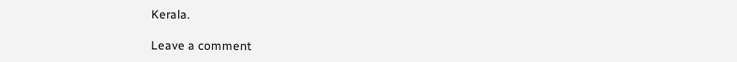Kerala.

Leave a comment